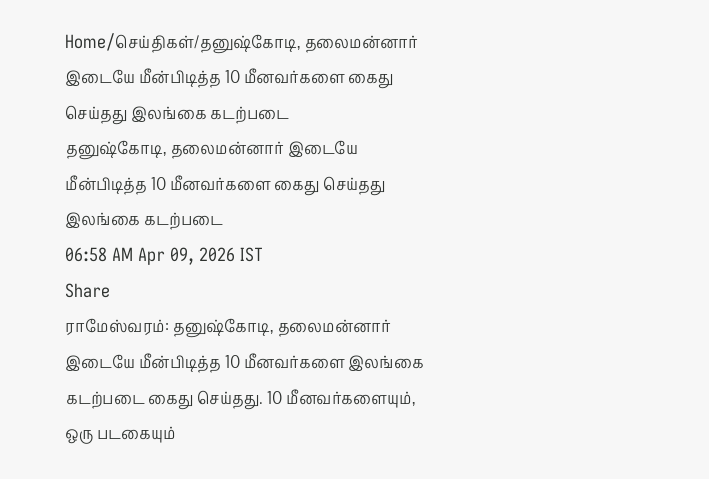Home/செய்திகள்/தனுஷ்கோடி, தலைமன்னார் இடையே மீன்பிடித்த 10 மீனவர்களை கைது செய்தது இலங்கை கடற்படை
தனுஷ்கோடி, தலைமன்னார் இடையே மீன்பிடித்த 10 மீனவர்களை கைது செய்தது இலங்கை கடற்படை
06:58 AM Apr 09, 2026 IST
Share
ராமேஸ்வரம்: தனுஷ்கோடி, தலைமன்னார் இடையே மீன்பிடித்த 10 மீனவர்களை இலங்கை கடற்படை கைது செய்தது. 10 மீனவர்களையும், ஒரு படகையும்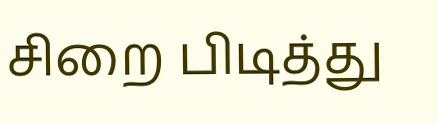சிறை பிடித்து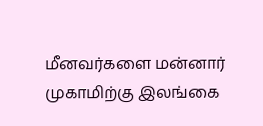மீனவர்களை மன்னார் முகாமிற்கு இலங்கை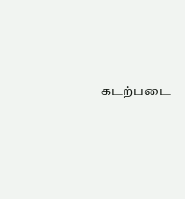கடற்படை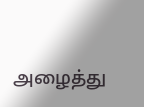அழைத்து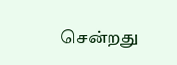சென்றது